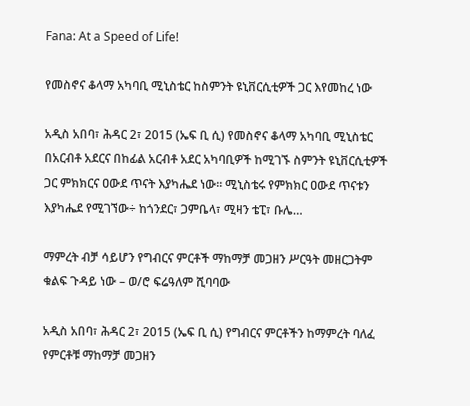Fana: At a Speed of Life!

የመስኖና ቆላማ አካባቢ ሚኒስቴር ከስምንት ዩኒቨርሲቲዎች ጋር እየመከረ ነው

አዲስ አበባ፣ ሕዳር 2፣ 2015 (ኤፍ ቢ ሲ) የመስኖና ቆላማ አካባቢ ሚኒስቴር በአርብቶ አደርና በከፊል አርብቶ አደር አካባቢዎች ከሚገኙ ስምንት ዩኒቨርሲቲዎች ጋር ምክክርና ዐውደ ጥናት እያካሔደ ነው፡፡ ሚኒስቴሩ የምክክር ዐውደ ጥናቱን እያካሔደ የሚገኘው÷ ከጎንደር፣ ጋምቤላ፣ ሚዛን ቴፒ፣ ቡሌ…

ማምረት ብቻ ሳይሆን የግብርና ምርቶች ማከማቻ መጋዘን ሥርዓት መዘርጋትም ቁልፍ ጉዳይ ነው – ወ/ሮ ፍሬዓለም ሺባባው

አዲስ አበባ፣ ሕዳር 2፣ 2015 (ኤፍ ቢ ሲ) የግብርና ምርቶችን ከማምረት ባለፈ የምርቶቹ ማከማቻ መጋዘን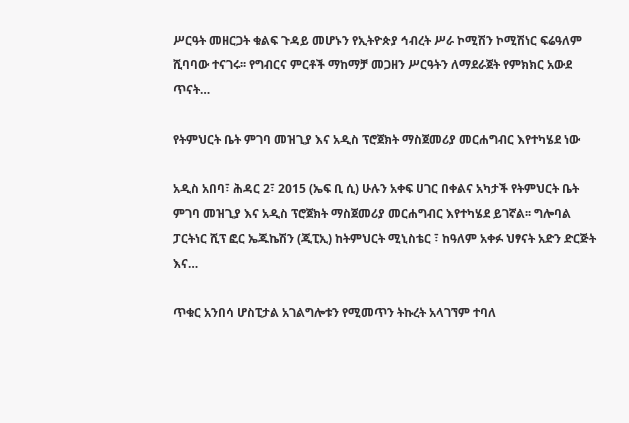ሥርዓት መዘርጋት ቁልፍ ጉዳይ መሆኑን የኢትዮጵያ ኅብረት ሥራ ኮሚሽን ኮሚሽነር ፍሬዓለም ሺባባው ተናገሩ፡፡ የግብርና ምርቶች ማከማቻ መጋዘን ሥርዓትን ለማደራጀት የምክክር አውደ ጥናት…

የትምህርት ቤት ምገባ መዝጊያ እና አዲስ ፕሮጀክት ማስጀመሪያ መርሐግብር እየተካሄደ ነው

አዲስ አበባ፣ ሕዳር 2፣ 2015 (ኤፍ ቢ ሲ) ሁሉን አቀፍ ሀገር በቀልና አካታች የትምህርት ቤት ምገባ መዝጊያ እና አዲስ ፕሮጀክት ማስጀመሪያ መርሐግብር እየተካሄደ ይገኛል፡፡ ግሎባል ፓርትነር ሺፕ ፎር ኤጁኬሽን (ጂፒኢ) ከትምህርት ሚኒስቴር ፣ ከዓለም አቀፉ ህፃናት አድን ድርጅት እና…

ጥቁር አንበሳ ሆስፒታል አገልግሎቱን የሚመጥን ትኩረት አላገኘም ተባለ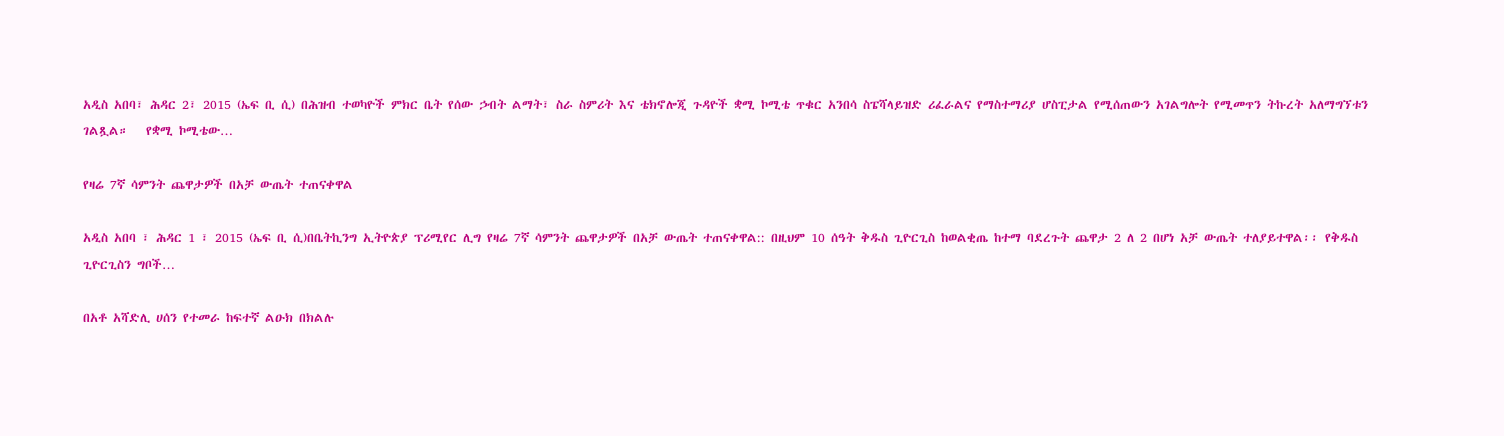አዲስ አበባ፣ ሕዳር 2፣ 2015 (ኤፍ ቢ ሲ) በሕዝብ ተወካዮች ምክር ቤት የሰው ኃብት ልማት፣ ስራ ስምሪት እና ቴክኖሎጂ ጉዳዮች ቋሚ ኮሚቴ ጥቁር አንበሳ ስፔሻላይዝድ ሪፈራልና የማስተማሪያ ሆስፒታል የሚሰጠውን አገልግሎት የሚመጥን ትኩረት አለማግኘቱን ገልጿል።   የቋሚ ኮሚቴው…

የዛሬ 7ኛ ሳምንት ጨዋታዎች በአቻ ውጤት ተጠናቀዋል

አዲስ አበባ ፣ ሕዳር 1 ፣ 2015 (ኤፍ ቢ ሲ)በቤትኪንግ ኢትዮጵያ ፕሪሚየር ሊግ የዛሬ 7ኛ ሳምንት ጨዋታዎች በአቻ ውጤት ተጠናቀዋል:: በዚህም 10 ሰዓት ቅዱስ ጊዮርጊስ ከወልቂጤ ከተማ ባደረጉት ጨዋታ 2 ለ 2 በሆነ አቻ ውጤት ተለያይተዋል፡፡ የቅዱስ ጊዮርጊስን ግቦች…

በአቶ አሻድሊ ሀሰን የተመራ ከፍተኛ ልዑክ በክልሉ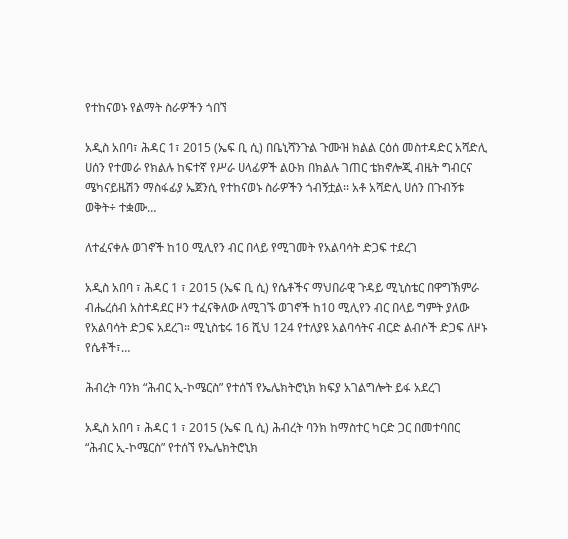የተከናወኑ የልማት ስራዎችን ጎበኘ

አዲስ አበባ፣ ሕዳር 1፣ 2015 (ኤፍ ቢ ሲ) በቤኒሻንጉል ጉሙዝ ክልል ርዕሰ መስተዳድር አሻድሊ ሀሰን የተመራ የክልሉ ከፍተኛ የሥራ ሀላፊዎች ልዑክ በክልሉ ገጠር ቴክኖሎጂ ብዜት ግብርና ሜካናይዜሽን ማስፋፊያ ኤጀንሲ የተከናወኑ ስራዎችን ጎብኝቷል፡፡ አቶ አሻድሊ ሀሰን በጉብኝቱ ወቅት÷ ተቋሙ…

ለተፈናቀሉ ወገኖች ከ10 ሚሊየን ብር በላይ የሚገመት የአልባሳት ድጋፍ ተደረገ

አዲስ አበባ ፣ ሕዳር 1 ፣ 2015 (ኤፍ ቢ ሲ) የሴቶችና ማህበራዊ ጉዳይ ሚኒስቴር በዋግኽምራ ብሔረሰብ አስተዳደር ዞን ተፈናቅለው ለሚገኙ ወገኖች ከ10 ሚሊየን ብር በላይ ግምት ያለው የአልባሳት ድጋፍ አደረገ። ሚኒስቴሩ 16 ሺህ 124 የተለያዩ አልባሳትና ብርድ ልብሶች ድጋፍ ለዞኑ የሴቶች፣…

ሕብረት ባንክ “ሕብር ኢ-ኮሜርስ” የተሰኘ የኤሌክትሮኒክ ክፍያ አገልግሎት ይፋ አደረገ

አዲስ አበባ ፣ ሕዳር 1 ፣ 2015 (ኤፍ ቢ ሲ) ሕብረት ባንክ ከማስተር ካርድ ጋር በመተባበር “ሕብር ኢ-ኮሜርስ” የተሰኘ የኤሌክትሮኒክ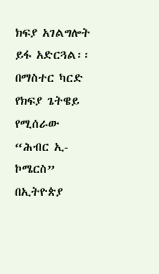ክፍያ አገልግሎት ይፋ አድርጓል፡፡   በማስተር ካርድ የክፍያ ጌትዌይ የሚሰራው “ሕብር ኢ-ኮሜርስ” በኢትዮጵያ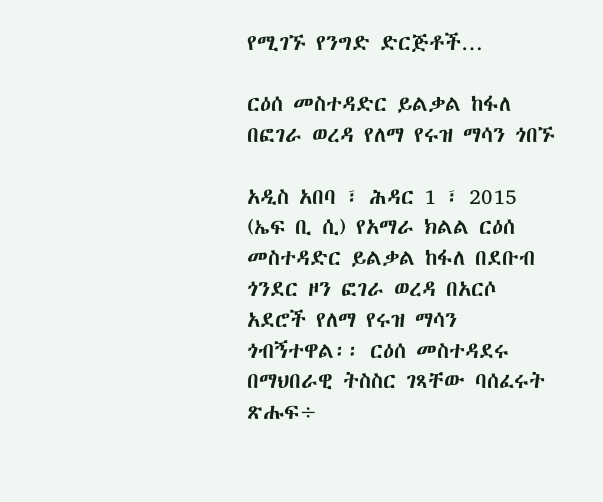የሚገኙ የንግድ ድርጅቶች…

ርዕሰ መስተዳድር ይልቃል ከፋለ በፎገራ ወረዳ የለማ የሩዝ ማሳን ጎበኙ

አዲስ አበባ ፣ ሕዳር 1 ፣ 2015 (ኤፍ ቢ ሲ) የአማራ ክልል ርዕሰ መስተዳድር ይልቃል ከፋለ በደቡብ ጎንደር ዞን ፎገራ ወረዳ በአርሶ አደሮች የለማ የሩዝ ማሳን ጎብኝተዋል፡፡ ርዕሰ መስተዳደሩ በማህበራዊ ትስስር ገጻቸው ባሰፈሩት ጽሑፍ÷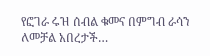የፎገራ ሩዝ ሰብል ቁመና በምግብ ራሳን ለመቻል አበረታች…